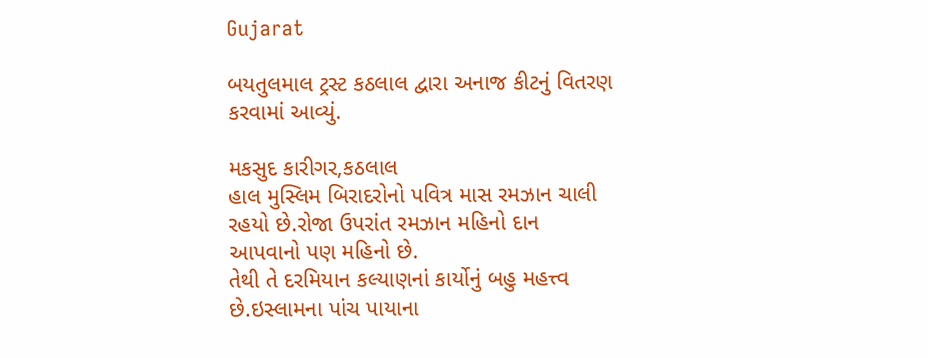Gujarat

બયતુલમાલ ટ્રસ્ટ કઠલાલ દ્વારા અનાજ કીટનું વિતરણ કરવામાં આવ્યું.

મકસુદ કારીગર,કઠલાલ
હાલ મુસ્લિમ બિરાદરોનો પવિત્ર માસ રમઝાન ચાલી રહયો છે.રોજા ઉપરાંત રમઝાન મહિનો દાન આપવાનો પણ મહિનો છે.
તેથી તે દરમિયાન કલ્યાણનાં કાર્યોનું બહુ મહત્ત્વ છે.ઇસ્લામના પાંચ પાયાના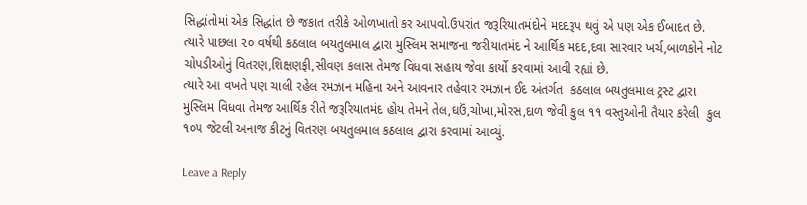સિદ્ધાંતોમાં એક સિદ્ધાંત છે જકાત તરીકે ઓળખાતો કર આપવો.ઉપરાંત જરૂરિયાતમંદોને મદદરૂપ થવું એ પણ એક ઈબાદત છે.
ત્યારે પાછલા ૨૦ વર્ષથી કઠલાલ બયતુલમાલ દ્વારા મુસ્લિમ સમાજના જરીયાતમંદ ને આર્થિક મદદ,દવા સારવાર ખર્ચ,બાળકોને નોટ ચોપડીઓનું વિતરણ,શિક્ષણફી,સીવણ કલાસ તેમજ વિધવા સહાય જેવા કાર્યો કરવામાં આવી રહ્યાં છે.
ત્યારે આ વખતે પણ ચાલી રહેલ રમઝાન મહિના અને આવનાર તહેવાર રમઝાન ઈદ અંતર્ગત  કઠલાલ બયતુલમાલ ટ્રસ્ટ દ્વારા મુસ્લિમ વિધવા તેમજ આર્થિક રીતે જરૂરિયાતમંદ હોય તેમને તેલ,ઘઉં,ચોખા,મોરસ,દાળ જેવી કુલ ૧૧ વસ્તુઓની તૈયાર કરેલી  કુલ ૧૦૫ જેટલી અનાજ કીટનું વિતરણ બયતુલમાલ કઠલાલ દ્વારા કરવામાં આવ્યું.

Leave a Reply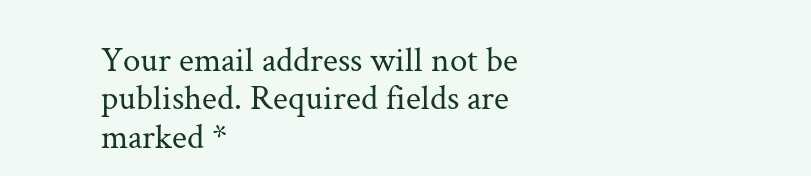Your email address will not be published. Required fields are marked *